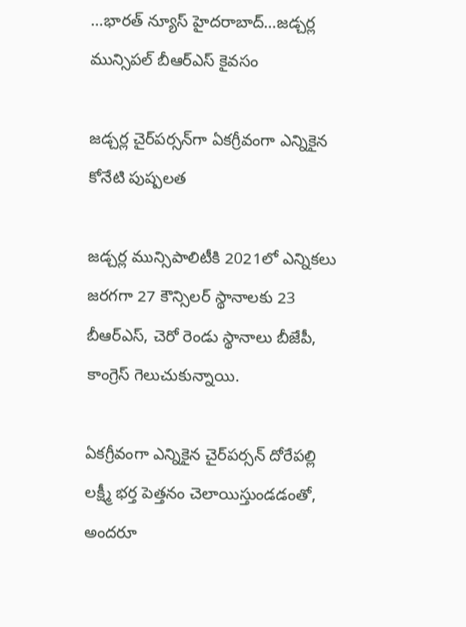…భారత్ న్యూస్ హైదరాబాద్…జడ్చర్ల మున్సిపల్ బీఆర్ఎస్ కైవసం

జడ్చర్ల చైర్‌పర్సన్‌గా ఏకగ్రీవంగా ఎన్నికైన కోనేటి పుష్పలత

జడ్చర్ల మున్సిపాలిటీకి 2021లో ఎన్నికలు జరగగా 27 కౌన్సిలర్‌ స్థానాలకు 23 బీఆర్‌ఎస్‌, చెరో రెండు స్థానాలు బీజేపీ, కాంగ్రెస్‌ గెలుచుకున్నాయి.

ఏకగ్రీవంగా ఎన్నికైన చైర్‌పర్సన్‌ దోరేపల్లి లక్ష్మీ భర్త పెత్తనం చెలాయిస్తుండడంతో, అందరూ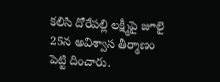కలిసి దోరేపల్లి లక్ష్మీపై జూలై 25న అవిశ్వాస తీర్మాణం పెట్టి దించారు.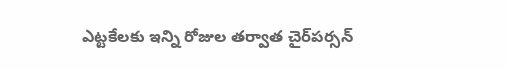ఎట్టకేలకు ఇన్ని రోజుల తర్వాత చైర్‌పర్సన్‌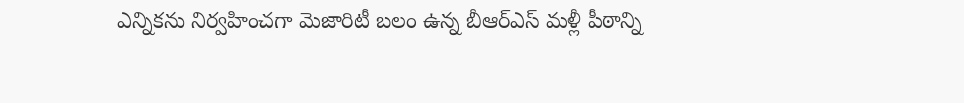ఎన్నికను నిర్వహించగా మెజారిటీ బలం ఉన్న బీఆర్‌ఎస్‌ మళ్లీ పీఠాన్ని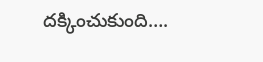దక్కించుకుంది….